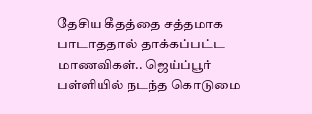தேசிய கீதத்தை சத்தமாக பாடாததால் தாக்கப்பட்ட மாணவிகள்.. ஜெய்ப்பூர் பள்ளியில் நடந்த கொடுமை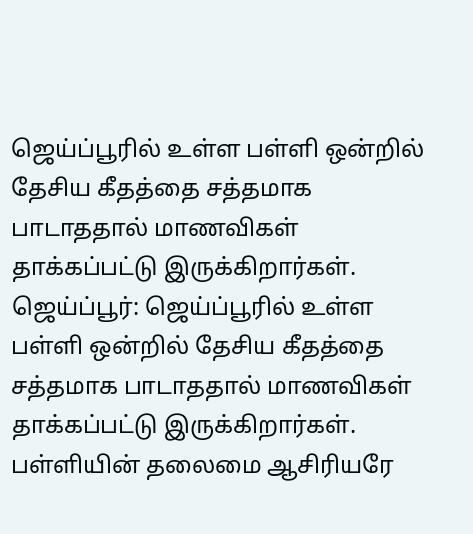ஜெய்ப்பூரில் உள்ள பள்ளி ஒன்றில் தேசிய கீதத்தை சத்தமாக பாடாததால் மாணவிகள் தாக்கப்பட்டு இருக்கிறார்கள்.
ஜெய்ப்பூர்: ஜெய்ப்பூரில் உள்ள பள்ளி ஒன்றில் தேசிய கீதத்தை சத்தமாக பாடாததால் மாணவிகள் தாக்கப்பட்டு இருக்கிறார்கள். பள்ளியின் தலைமை ஆசிரியரே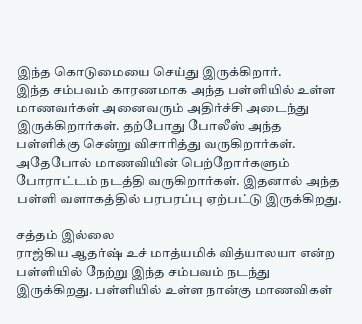இந்த கொடுமையை செய்து இருக்கிறார்.
இந்த சம்பவம் காரணமாக அந்த பள்ளியில் உள்ள மாணவர்கள் அனைவரும் அதிர்ச்சி அடைந்து இருக்கிறார்கள். தற்போது போலீஸ் அந்த பள்ளிக்கு சென்று விசாரித்து வருகிறார்கள்.
அதேபோல் மாணவியின் பெற்றோர்களும் போராட்டம் நடத்தி வருகிறார்கள். இதனால் அந்த பள்ளி வளாகத்தில் பரபரப்பு ஏற்பட்டு இருக்கிறது.

சத்தம் இல்லை
ராஜ்கிய ஆதர்ஷ் உச் மாத்யமிக் வித்யாலயா என்ற பள்ளியில் நேற்று இந்த சம்பவம் நடந்து இருக்கிறது. பள்ளியில் உள்ள நான்கு மாணவிகள்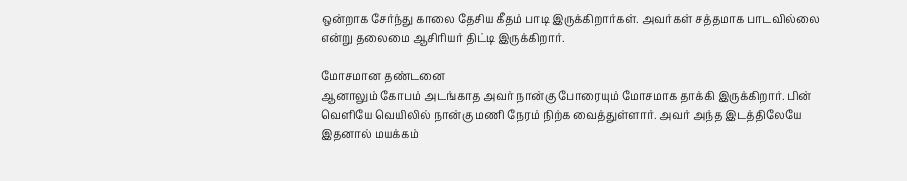ஒன்றாக சேர்ந்து காலை தேசிய கீதம் பாடி இருக்கிறார்கள். அவர்கள் சத்தமாக பாடவில்லை என்று தலைமை ஆசிரியர் திட்டி இருக்கிறார்.

மோசமான தண்டனை
ஆனாலும் கோபம் அடங்காத அவர் நான்கு போரையும் மோசமாக தாக்கி இருக்கிறார். பின் வெளியே வெயிலில் நான்கு மணி நேரம் நிற்க வைத்துள்ளார். அவர் அந்த இடத்திலேயே இதனால் மயக்கம்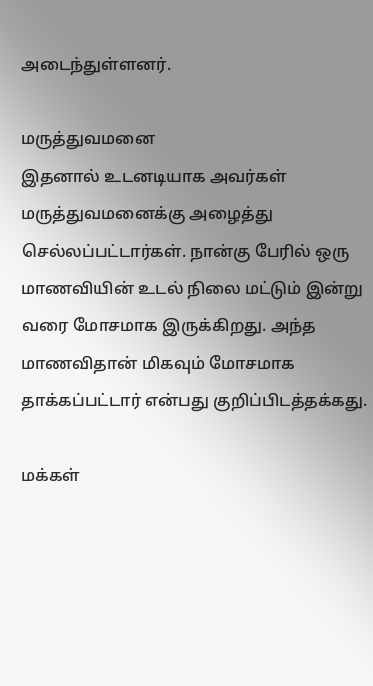அடைந்துள்ளனர்.

மருத்துவமனை
இதனால் உடனடியாக அவர்கள் மருத்துவமனைக்கு அழைத்து செல்லப்பட்டார்கள். நான்கு பேரில் ஒரு மாணவியின் உடல் நிலை மட்டும் இன்று வரை மோசமாக இருக்கிறது. அந்த மாணவிதான் மிகவும் மோசமாக தாக்கப்பட்டார் என்பது குறிப்பிடத்தக்கது.

மக்கள்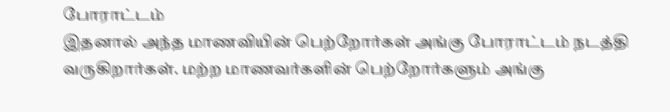போராட்டம்
இதனால் அந்த மாணவியின் பெற்றோர்கள் அங்கு போராட்டம் நடத்தி வருகிறார்கள். மற்ற மாணவர்களின் பெற்றோர்களும் அங்கு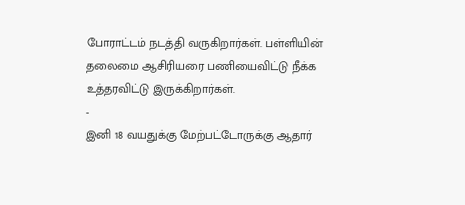போராட்டம் நடத்தி வருகிறார்கள். பள்ளியின் தலைமை ஆசிரியரை பணியைவிட்டு நீக்க உத்தரவிட்டு இருக்கிறார்கள்.
-
இனி 18 வயதுக்கு மேற்பட்டோருக்கு ஆதார்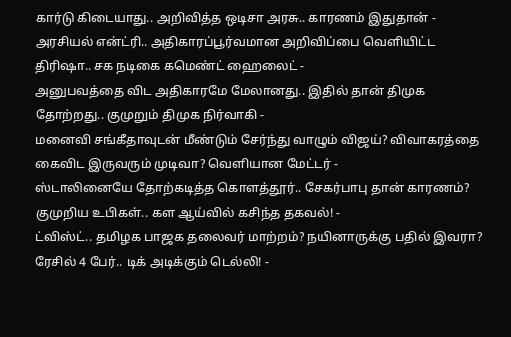கார்டு கிடையாது.. அறிவித்த ஒடிசா அரசு.. காரணம் இதுதான் -
அரசியல் என்ட்ரி.. அதிகாரப்பூர்வமான அறிவிப்பை வெளியிட்ட திரிஷா.. சக நடிகை கமெண்ட் ஹைலைட் -
அனுபவத்தை விட அதிகாரமே மேலானது.. இதில் தான் திமுக தோற்றது.. குமுறும் திமுக நிர்வாகி -
மனைவி சங்கீதாவுடன் மீண்டும் சேர்ந்து வாழும் விஜய்? விவாகரத்தை கைவிட இருவரும் முடிவா? வெளியான மேட்டர் -
ஸ்டாலினையே தோற்கடித்த கொளத்தூர்.. சேகர்பாபு தான் காரணம்? குமுறிய உபிகள்.. கள ஆய்வில் கசிந்த தகவல்! -
ட்விஸ்ட்.. தமிழக பாஜக தலைவர் மாற்றம்? நயினாருக்கு பதில் இவரா? ரேசில் 4 பேர்.. டிக் அடிக்கும் டெல்லி! -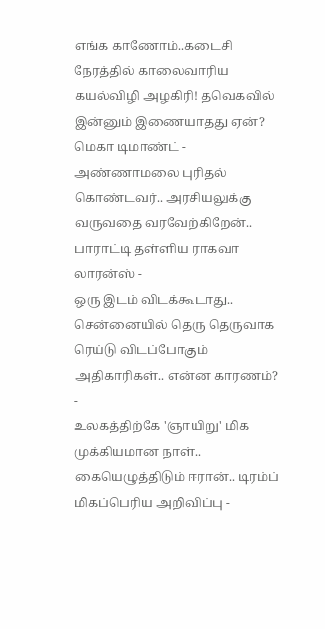எங்க காணோம்..கடைசி நேரத்தில் காலைவாரிய கயல்விழி அழகிரி! தவெகவில் இன்னும் இணையாதது ஏன்? மெகா டிமாண்ட் -
அண்ணாமலை புரிதல் கொண்டவர்.. அரசியலுக்கு வருவதை வரவேற்கிறேன்.. பாராட்டி தள்ளிய ராகவா லாரன்ஸ் -
ஒரு இடம் விடக்கூடாது.. சென்னையில் தெரு தெருவாக ரெய்டு விடப்போகும் அதிகாரிகள்.. என்ன காரணம்? -
உலகத்திற்கே 'ஞாயிறு' மிக முக்கியமான நாள்.. கையெழுத்திடும் ஈரான்.. டிரம்ப் மிகப்பெரிய அறிவிப்பு -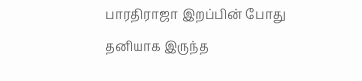பாரதிராஜா இறப்பின் போது தனியாக இருந்த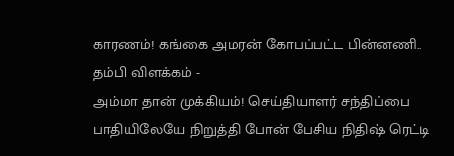காரணம்! கங்கை அமரன் கோபப்பட்ட பின்னணி.. தம்பி விளக்கம் -
அம்மா தான் முக்கியம்! செய்தியாளர் சந்திப்பை பாதியிலேயே நிறுத்தி போன் பேசிய நிதிஷ் ரெட்டி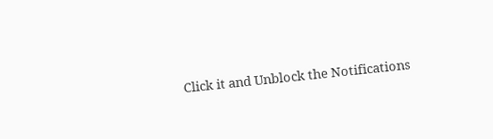Click it and Unblock the Notifications